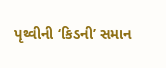પૃથ્વીની ‘કિડની’ સમાન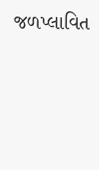જળપ્લાવિત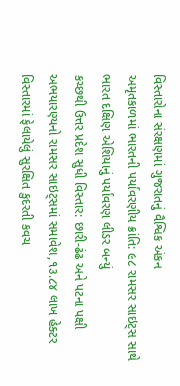વિસ્તારોના સંરક્ષણમાં ગુજરાતનું વૈશ્વિક અંકન
અમૃતકાળમાં ભારતની પર્યાવરણીય ક્રાંતિ: ૯૮ રામસર સાઇટ્સ સાથે ભારત દક્ષિણ એશિયાનું પર્યાવરણ લીડર બન્યું
કચ્છથી ઉત્તર પ્રદેશ સુધી વિસ્તાર: છારી-ઢંઢ અને પટના પક્ષી અભયારણ્યનો રામસર સાઇટ્સમાં સમાવેશ,૧૩.૮૪ લાખ હેક્ટર વિસ્તારમાં ફેલાયેલું સુરક્ષિત કુદરતી કવચ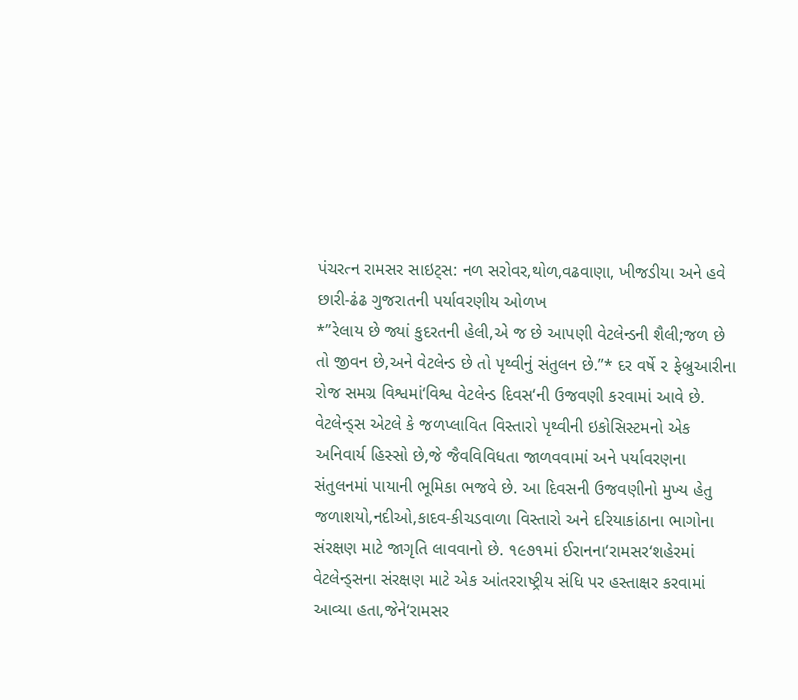પંચરત્ન રામસર સાઇટ્સ: નળ સરોવર,થોળ,વઢવાણા, ખીજડીયા અને હવે છારી-ઢંઢ ગુજરાતની પર્યાવરણીય ઓળખ
*”રેલાય છે જ્યાં કુદરતની હેલી,એ જ છે આપણી વેટલેન્ડની શૈલી;જળ છે તો જીવન છે,અને વેટલેન્ડ છે તો પૃથ્વીનું સંતુલન છે.”* દર વર્ષે ૨ ફેબ્રુઆરીના રોજ સમગ્ર વિશ્વમાં‘વિશ્વ વેટલેન્ડ દિવસ‘ની ઉજવણી કરવામાં આવે છે. વેટલેન્ડ્સ એટલે કે જળપ્લાવિત વિસ્તારો પૃથ્વીની ઇકોસિસ્ટમનો એક અનિવાર્ય હિસ્સો છે,જે જૈવવિવિધતા જાળવવામાં અને પર્યાવરણના સંતુલનમાં પાયાની ભૂમિકા ભજવે છે. આ દિવસની ઉજવણીનો મુખ્ય હેતુ જળાશયો,નદીઓ,કાદવ-કીચડવાળા વિસ્તારો અને દરિયાકાંઠાના ભાગોના સંરક્ષણ માટે જાગૃતિ લાવવાનો છે. ૧૯૭૧માં ઈરાનના‘રામસર‘શહેરમાં વેટલેન્ડ્સના સંરક્ષણ માટે એક આંતરરાષ્ટ્રીય સંધિ પર હસ્તાક્ષર કરવામાં આવ્યા હતા,જેને‘રામસર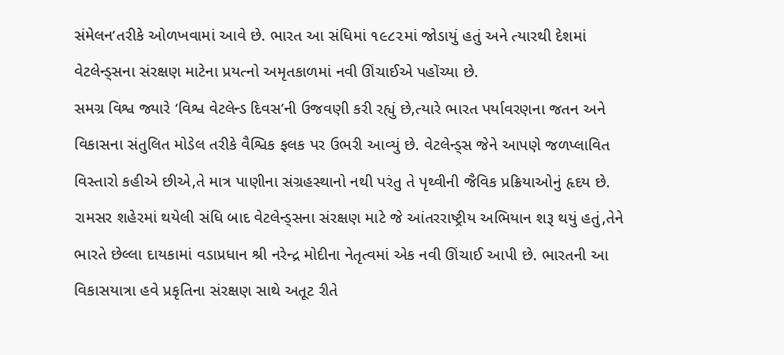સંમેલન‘તરીકે ઓળખવામાં આવે છે. ભારત આ સંધિમાં ૧૯૮૨માં જોડાયું હતું અને ત્યારથી દેશમાં વેટલેન્ડ્સના સંરક્ષણ માટેના પ્રયત્નો અમૃતકાળમાં નવી ઊંચાઈએ પહોંચ્યા છે.
સમગ્ર વિશ્વ જ્યારે ‘વિશ્વ વેટલેન્ડ દિવસ’ની ઉજવણી કરી રહ્યું છે,ત્યારે ભારત પર્યાવરણના જતન અને વિકાસના સંતુલિત મોડેલ તરીકે વૈશ્વિક ફલક પર ઉભરી આવ્યું છે. વેટલેન્ડ્સ જેને આપણે જળપ્લાવિત વિસ્તારો કહીએ છીએ,તે માત્ર પાણીના સંગ્રહસ્થાનો નથી પરંતુ તે પૃથ્વીની જૈવિક પ્રક્રિયાઓનું હૃદય છે. રામસર શહેરમાં થયેલી સંધિ બાદ વેટલેન્ડ્સના સંરક્ષણ માટે જે આંતરરાષ્ટ્રીય અભિયાન શરૂ થયું હતું,તેને ભારતે છેલ્લા દાયકામાં વડાપ્રધાન શ્રી નરેન્દ્ર મોદીના નેતૃત્વમાં એક નવી ઊંચાઈ આપી છે. ભારતની આ વિકાસયાત્રા હવે પ્રકૃતિના સંરક્ષણ સાથે અતૂટ રીતે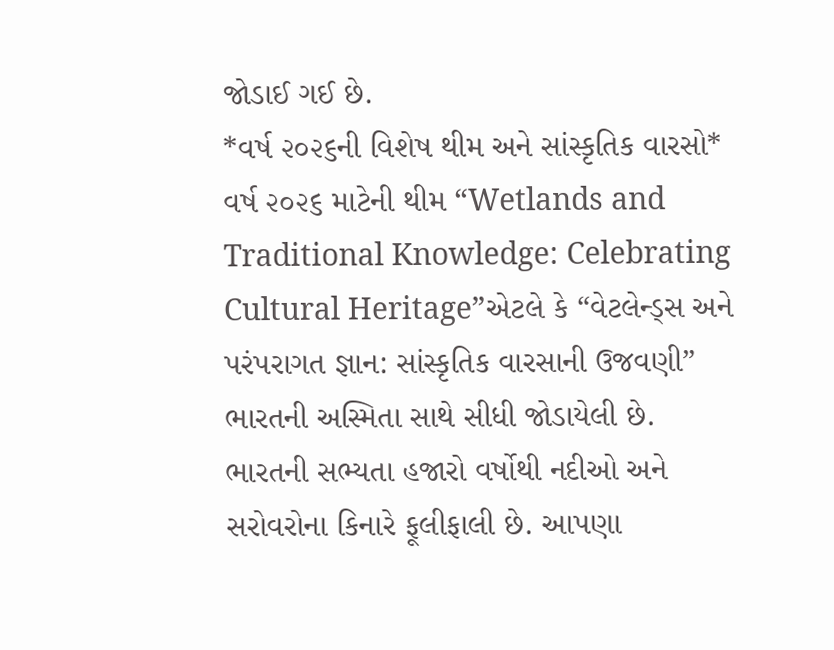જોડાઈ ગઈ છે.
*વર્ષ ૨૦૨૬ની વિશેષ થીમ અને સાંસ્કૃતિક વારસો*
વર્ષ ૨૦૨૬ માટેની થીમ “Wetlands and Traditional Knowledge: Celebrating Cultural Heritage”એટલે કે “વેટલેન્ડ્સ અને પરંપરાગત જ્ઞાન: સાંસ્કૃતિક વારસાની ઉજવણી” ભારતની અસ્મિતા સાથે સીધી જોડાયેલી છે. ભારતની સભ્યતા હજારો વર્ષોથી નદીઓ અને સરોવરોના કિનારે ફૂલીફાલી છે. આપણા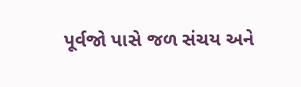પૂર્વજો પાસે જળ સંચય અને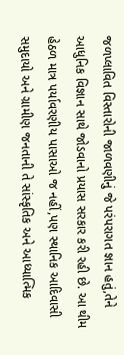જળપ્લાવિત વિસ્તારોની જાળવણીનું જે પરંપરાગત જ્ઞાન હતું,તેને આધુનિક વિજ્ઞાન સાથે જોડવાનો પ્રયાસ સરકાર કરી રહી છે. આ થીમ હેઠળ માત્ર પર્યાવરણીય પાસાઓ જ નહીં,પણ સ્થાનિક આદિવાસી સમુદાયો અને ગ્રામીણ જનતાની તે સાંસ્કૃતિક અને આધ્યાત્મિક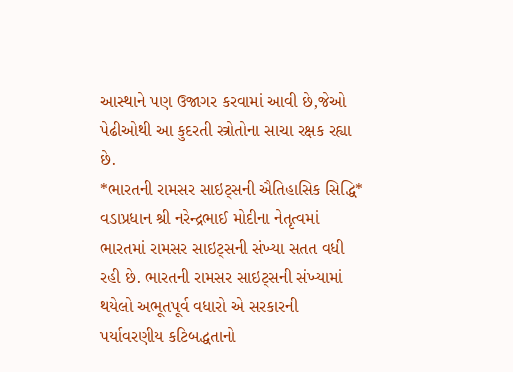આસ્થાને પણ ઉજાગર કરવામાં આવી છે,જેઓ પેઢીઓથી આ કુદરતી સ્ત્રોતોના સાચા રક્ષક રહ્યા છે.
*ભારતની રામસર સાઇટ્સની ઐતિહાસિક સિદ્ધિ*
વડાપ્રધાન શ્રી નરેન્દ્રભાઈ મોદીના નેતૃત્વમાં ભારતમાં રામસર સાઇટ્સની સંખ્યા સતત વધી રહી છે. ભારતની રામસર સાઇટ્સની સંખ્યામાં થયેલો અભૂતપૂર્વ વધારો એ સરકારની પર્યાવરણીય કટિબદ્ધતાનો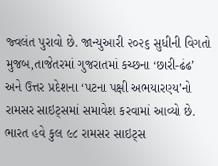જ્વલંત પુરાવો છે. જાન્યુઆરી ૨૦૨૬ સુધીની વિગતો મુજબ,તાજેતરમાં ગુજરાતમાં કચ્છના ‘છારી-ઢંઢ’ અને ઉત્તર પ્રદેશના ‘પટના પક્ષી અભયારણ્ય’નો રામસર સાઇટ્સમાં સમાવેશ કરવામાં આવ્યો છે. ભારત હવે કુલ ૯૮ રામસર સાઇટ્સ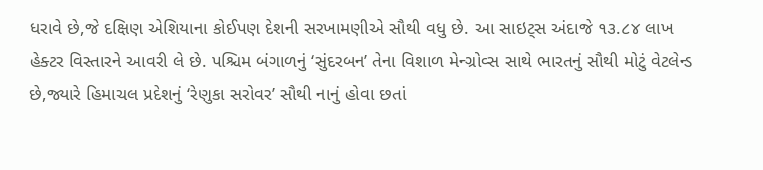ધરાવે છે,જે દક્ષિણ એશિયાના કોઈપણ દેશની સરખામણીએ સૌથી વધુ છે. આ સાઇટ્સ અંદાજે ૧૩.૮૪ લાખ હેક્ટર વિસ્તારને આવરી લે છે. પશ્ચિમ બંગાળનું ‘સુંદરબન’ તેના વિશાળ મેન્ગ્રોવ્સ સાથે ભારતનું સૌથી મોટું વેટલેન્ડ છે,જ્યારે હિમાચલ પ્રદેશનું ‘રેણુકા સરોવર’ સૌથી નાનું હોવા છતાં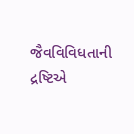જૈવવિવિધતાની દ્રષ્ટિએ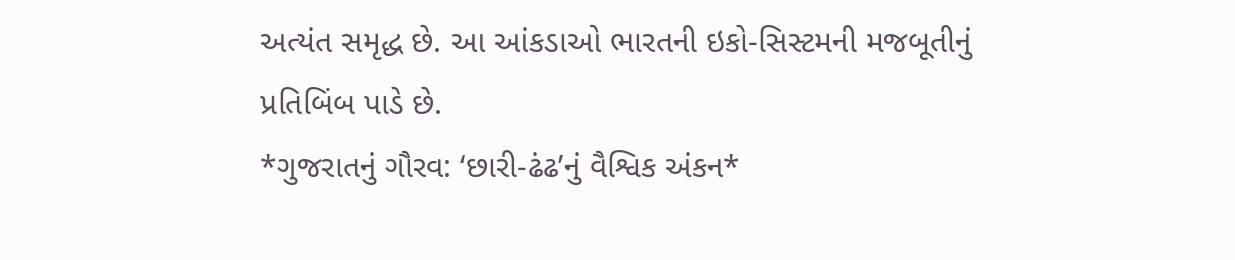અત્યંત સમૃદ્ધ છે. આ આંકડાઓ ભારતની ઇકો-સિસ્ટમની મજબૂતીનું પ્રતિબિંબ પાડે છે.
*ગુજરાતનું ગૌરવ: ‘છારી-ઢંઢ’નું વૈશ્વિક અંકન*